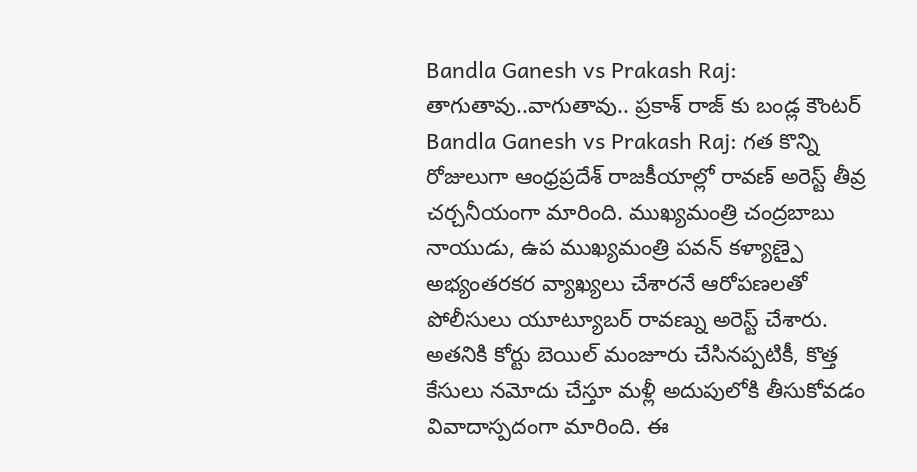Bandla Ganesh vs Prakash Raj: తాగుతావు..వాగుతావు.. ప్రకాశ్ రాజ్ కు బండ్ల కౌంటర్
Bandla Ganesh vs Prakash Raj: గత కొన్ని రోజులుగా ఆంధ్రప్రదేశ్ రాజకీయాల్లో రావణ్ అరెస్ట్ తీవ్ర చర్చనీయంగా మారింది. ముఖ్యమంత్రి చంద్రబాబు నాయుడు, ఉప ముఖ్యమంత్రి పవన్ కళ్యాణ్పై అభ్యంతరకర వ్యాఖ్యలు చేశారనే ఆరోపణలతో పోలీసులు యూట్యూబర్ రావణ్ను అరెస్ట్ చేశారు. అతనికి కోర్టు బెయిల్ మంజూరు చేసినప్పటికీ, కొత్త కేసులు నమోదు చేస్తూ మళ్లీ అదుపులోకి తీసుకోవడం వివాదాస్పదంగా మారింది. ఈ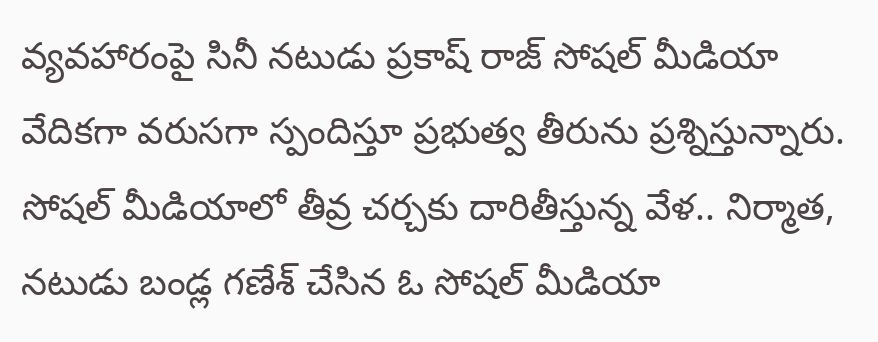వ్యవహారంపై సినీ నటుడు ప్రకాష్ రాజ్ సోషల్ మీడియా వేదికగా వరుసగా స్పందిస్తూ ప్రభుత్వ తీరును ప్రశ్నిస్తున్నారు. సోషల్ మీడియాలో తీవ్ర చర్చకు దారితీస్తున్న వేళ.. నిర్మాత, నటుడు బండ్ల గణేశ్ చేసిన ఓ సోషల్ మీడియా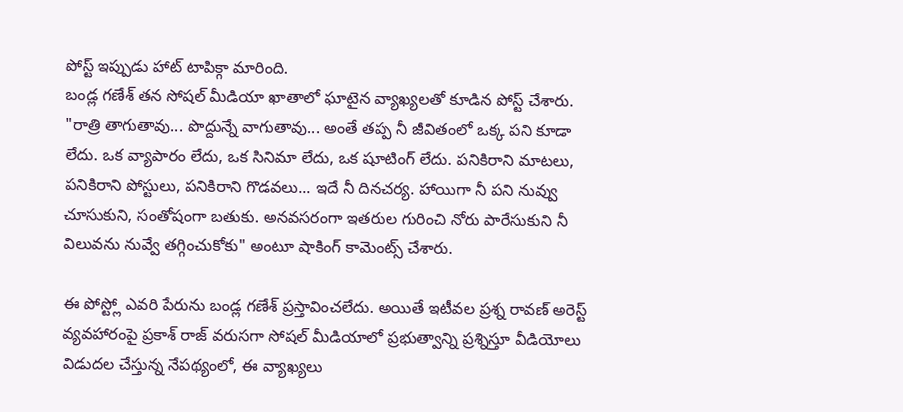పోస్ట్ ఇప్పుడు హాట్ టాపిక్గా మారింది.
బండ్ల గణేశ్ తన సోషల్ మీడియా ఖాతాలో ఘాటైన వ్యాఖ్యలతో కూడిన పోస్ట్ చేశారు. "రాత్రి తాగుతావు... పొద్దున్నే వాగుతావు... అంతే తప్ప నీ జీవితంలో ఒక్క పని కూడా లేదు. ఒక వ్యాపారం లేదు, ఒక సినిమా లేదు, ఒక షూటింగ్ లేదు. పనికిరాని మాటలు, పనికిరాని పోస్టులు, పనికిరాని గొడవలు... ఇదే నీ దినచర్య. హాయిగా నీ పని నువ్వు చూసుకుని, సంతోషంగా బతుకు. అనవసరంగా ఇతరుల గురించి నోరు పారేసుకుని నీ విలువను నువ్వే తగ్గించుకోకు" అంటూ షాకింగ్ కామెంట్స్ చేశారు.

ఈ పోస్ట్లో ఎవరి పేరును బండ్ల గణేశ్ ప్రస్తావించలేదు. అయితే ఇటీవల ప్రశ్న రావణ్ అరెస్ట్ వ్యవహారంపై ప్రకాశ్ రాజ్ వరుసగా సోషల్ మీడియాలో ప్రభుత్వాన్ని ప్రశ్నిస్తూ వీడియోలు విడుదల చేస్తున్న నేపథ్యంలో, ఈ వ్యాఖ్యలు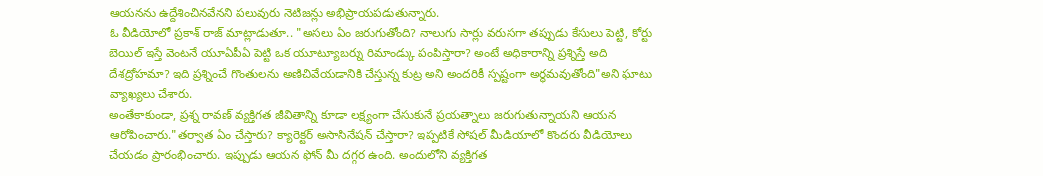ఆయనను ఉద్దేశించినవేనని పలువురు నెటిజన్లు అభిప్రాయపడుతున్నారు.
ఓ వీడియోలో ప్రకాశ్ రాజ్ మాట్లాడుతూ.. "అసలు ఏం జరుగుతోంది? నాలుగు సార్లు వరుసగా తప్పుడు కేసులు పెట్టి, కోర్టు బెయిల్ ఇస్తే వెంటనే యూఏపీఏ పెట్టి ఒక యూట్యూబర్ను రిమాండ్కు పంపిస్తారా? అంటే అధికారాన్ని ప్రశ్నిస్తే అది దేశద్రోహమా? ఇది ప్రశ్నించే గొంతులను అణిచివేయడానికి చేస్తున్న కుట్ర అని అందరికీ స్పష్టంగా అర్థమవుతోంది"అని ఘాటు వ్యాఖ్యలు చేశారు.
అంతేకాకుండా, ప్రశ్న రావణ్ వ్యక్తిగత జీవితాన్ని కూడా లక్ష్యంగా చేసుకునే ప్రయత్నాలు జరుగుతున్నాయని ఆయన ఆరోపించారు."తర్వాత ఏం చేస్తారు? క్యారెక్టర్ అసాసినేషన్ చేస్తారా? ఇప్పటికే సోషల్ మీడియాలో కొందరు వీడియోలు చేయడం ప్రారంభించారు. ఇప్పుడు ఆయన ఫోన్ మీ దగ్గర ఉంది. అందులోని వ్యక్తిగత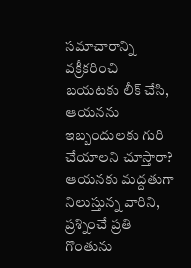సమాచారాన్ని వక్రీకరించి బయటకు లీక్ చేసి, ఆయనను ఇబ్బందులకు గురి చేయాలని చూస్తారా? ఆయనకు మద్దతుగా నిలుస్తున్న వారిని, ప్రశ్నించే ప్రతి గొంతును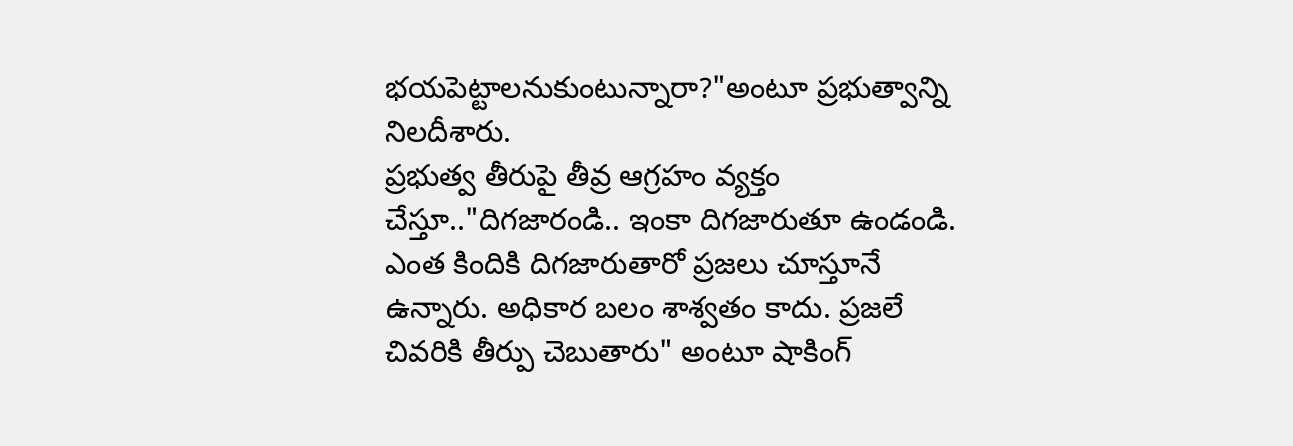భయపెట్టాలనుకుంటున్నారా?"అంటూ ప్రభుత్వాన్ని నిలదీశారు.
ప్రభుత్వ తీరుపై తీవ్ర ఆగ్రహం వ్యక్తం చేస్తూ.."దిగజారండి.. ఇంకా దిగజారుతూ ఉండండి. ఎంత కిందికి దిగజారుతారో ప్రజలు చూస్తూనే ఉన్నారు. అధికార బలం శాశ్వతం కాదు. ప్రజలే చివరికి తీర్పు చెబుతారు" అంటూ షాకింగ్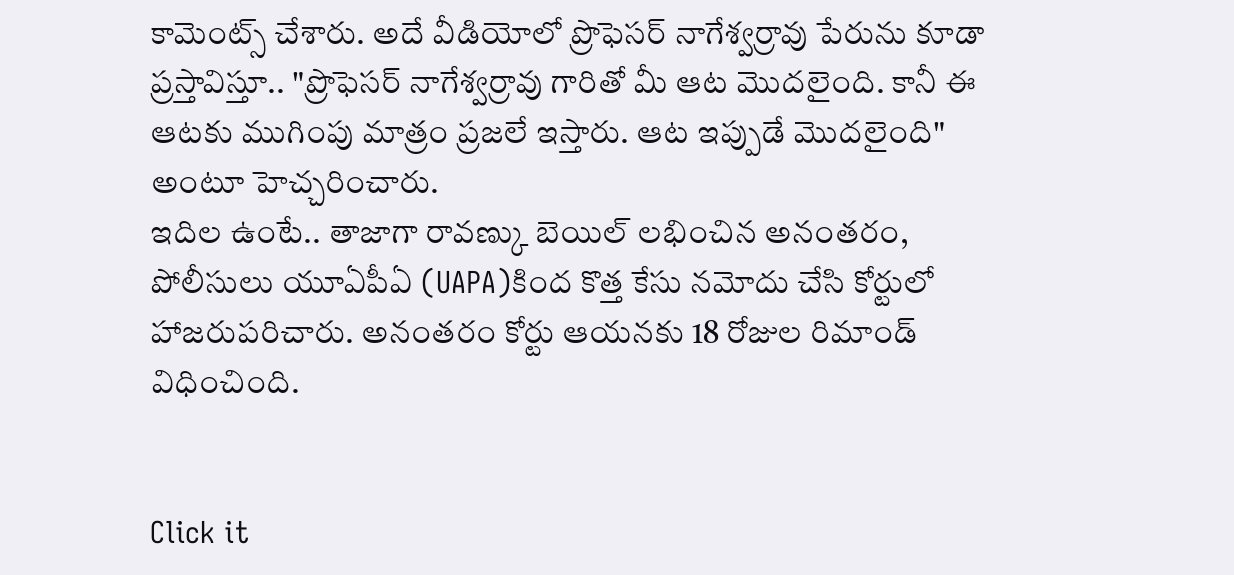కామెంట్స్ చేశారు. అదే వీడియోలో ప్రొఫెసర్ నాగేశ్వర్రావు పేరును కూడా ప్రస్తావిస్తూ.. "ప్రొఫెసర్ నాగేశ్వర్రావు గారితో మీ ఆట మొదలైంది. కానీ ఈ ఆటకు ముగింపు మాత్రం ప్రజలే ఇస్తారు. ఆట ఇప్పుడే మొదలైంది" అంటూ హెచ్చరించారు.
ఇదిల ఉంటే.. తాజాగా రావణ్కు బెయిల్ లభించిన అనంతరం, పోలీసులు యూఏపీఏ (UAPA)కింద కొత్త కేసు నమోదు చేసి కోర్టులో హాజరుపరిచారు. అనంతరం కోర్టు ఆయనకు 18 రోజుల రిమాండ్ విధించింది.


Click it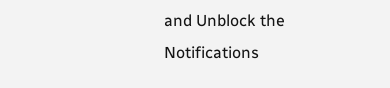and Unblock the Notifications